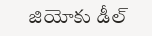జియోకు డీల్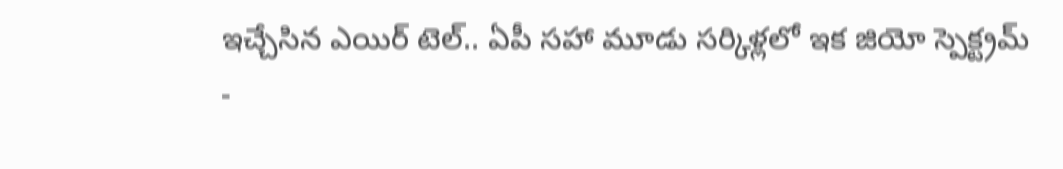ఇచ్చేసిన ఎయిర్ టెల్.. ఏపీ సహా మూడు సర్కిళ్లలో ఇక జియో స్పెక్ట్రమ్
-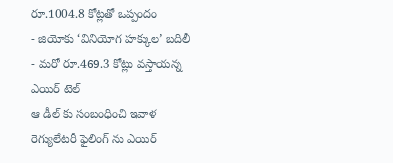రూ.1004.8 కోట్లతో ఒప్పందం
- జియోకు ‘వినియోగ హక్కుల’ బదిలీ
- మరో రూ.469.3 కోట్లు వస్తాయన్న ఎయిర్ టెల్
ఆ డీల్ కు సంబంధించి ఇవాళ రెగ్యులేటరీ ఫైలింగ్ ను ఎయిర్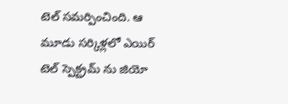టెల్ సమర్పించింది. ఆ మూడు సర్కిళ్లలో ఎయిర్ టెల్ స్పెక్ట్రమ్ ను జియో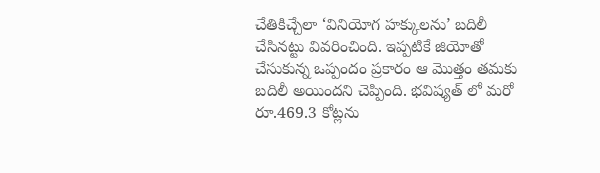చేతికిచ్చేలా ‘వినియోగ హక్కులను’ బదిలీ చేసినట్టు వివరించింది. ఇప్పటికే జియోతో చేసుకున్న ఒప్పందం ప్రకారం ఆ మొత్తం తమకు బదిలీ అయిందని చెప్పింది. భవిష్యత్ లో మరో రూ.469.3 కోట్లను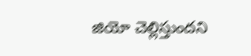జియో చెల్లిస్తుందని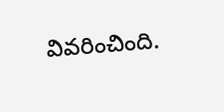వివరించింది.